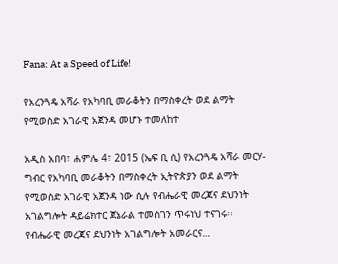Fana: At a Speed of Life!

የአረንጓዴ አሻራ የአካባቢ መራቆትን በማስቀረት ወደ ልማት የሚወስድ አገራዊ አጀንዳ መሆኑ ተመለከተ

አዲስ አበባ፣ ሐምሌ 4፣ 2015 (ኤፍ ቢ ሲ) የአረንጓዴ አሻራ መርሃ-ግብር የአካባቢ መራቆትን በማስቀረት ኢትዮጵያን ወደ ልማት የሚወስድ አገራዊ አጀንዳ ነው ሲሉ የብሔራዊ መረጃና ደህንነት አገልግሎት ዳይሬክተር ጀኔራል ተመስገን ጥሩነህ ተናገሩ፡፡ የብሔራዊ መረጃና ደህንነት አገልግሎት አመራርና…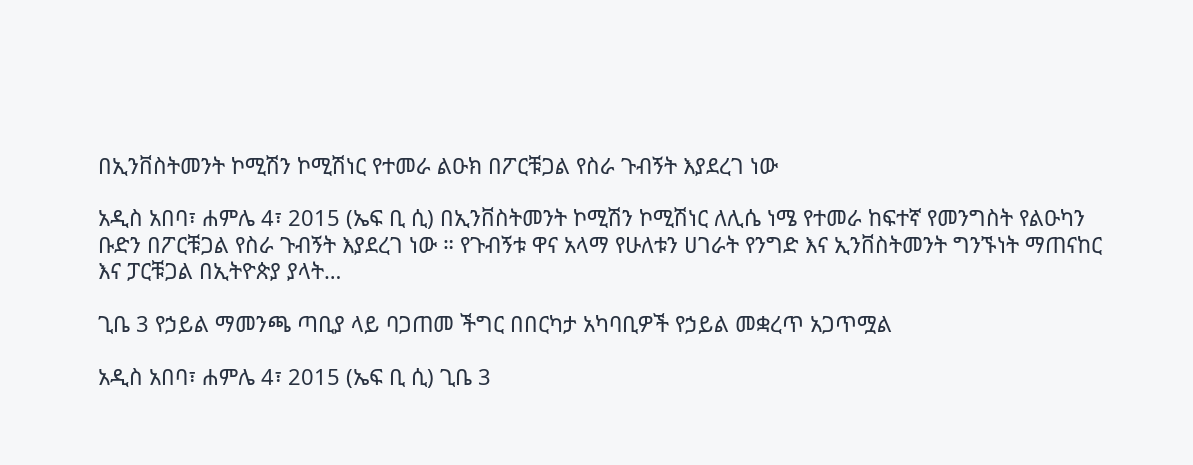በኢንቨስትመንት ኮሚሽን ኮሚሽነር የተመራ ልዑክ በፖርቹጋል የስራ ጉብኝት እያደረገ ነው

አዲስ አበባ፣ ሐምሌ 4፣ 2015 (ኤፍ ቢ ሲ) በኢንቨስትመንት ኮሚሽን ኮሚሽነር ለሊሴ ነሜ የተመራ ከፍተኛ የመንግስት የልዑካን ቡድን በፖርቹጋል የስራ ጉብኝት እያደረገ ነው ። የጉብኝቱ ዋና አላማ የሁለቱን ሀገራት የንግድ እና ኢንቨስትመንት ግንኙነት ማጠናከር እና ፓርቹጋል በኢትዮጵያ ያላት…

ጊቤ 3 የኃይል ማመንጫ ጣቢያ ላይ ባጋጠመ ችግር በበርካታ አካባቢዎች የኃይል መቋረጥ አጋጥሟል

አዲስ አበባ፣ ሐምሌ 4፣ 2015 (ኤፍ ቢ ሲ) ጊቤ 3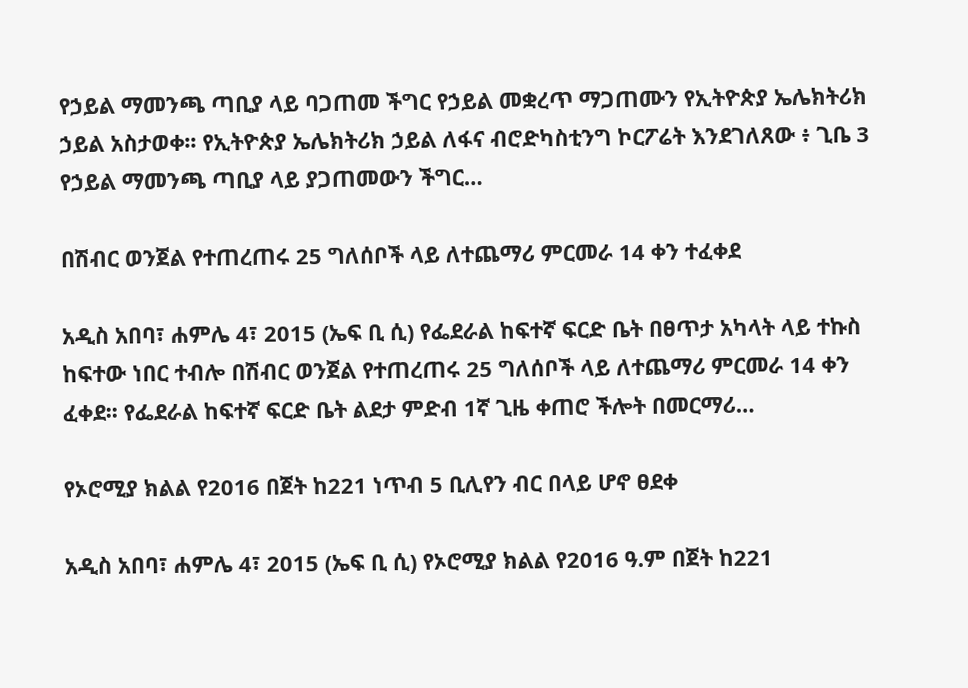የኃይል ማመንጫ ጣቢያ ላይ ባጋጠመ ችግር የኃይል መቋረጥ ማጋጠሙን የኢትዮጵያ ኤሌክትሪክ ኃይል አስታወቀ፡፡ የኢትዮጵያ ኤሌክትሪክ ኃይል ለፋና ብሮድካስቲንግ ኮርፖሬት እንደገለጸው ፥ ጊቤ 3 የኃይል ማመንጫ ጣቢያ ላይ ያጋጠመውን ችግር…

በሽብር ወንጀል የተጠረጠሩ 25 ግለሰቦች ላይ ለተጨማሪ ምርመራ 14 ቀን ተፈቀደ

አዲስ አበባ፣ ሐምሌ 4፣ 2015 (ኤፍ ቢ ሲ) የፌደራል ከፍተኛ ፍርድ ቤት በፀጥታ አካላት ላይ ተኩስ ከፍተው ነበር ተብሎ በሽብር ወንጀል የተጠረጠሩ 25 ግለሰቦች ላይ ለተጨማሪ ምርመራ 14 ቀን ፈቀደ፡፡ የፌደራል ከፍተኛ ፍርድ ቤት ልደታ ምድብ 1ኛ ጊዜ ቀጠሮ ችሎት በመርማሪ…

የኦሮሚያ ክልል የ2016 በጀት ከ221 ነጥብ 5 ቢሊየን ብር በላይ ሆኖ ፀደቀ

አዲስ አበባ፣ ሐምሌ 4፣ 2015 (ኤፍ ቢ ሲ) የኦሮሚያ ክልል የ2016 ዓ.ም በጀት ከ221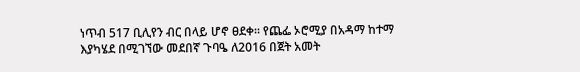ነጥብ 517 ቢሊየን ብር በላይ ሆኖ ፀደቀ፡፡ የጨፌ ኦሮሚያ በአዳማ ከተማ እያካሄደ በሚገኘው መደበኛ ጉባዔ ለ2016 በጀት አመት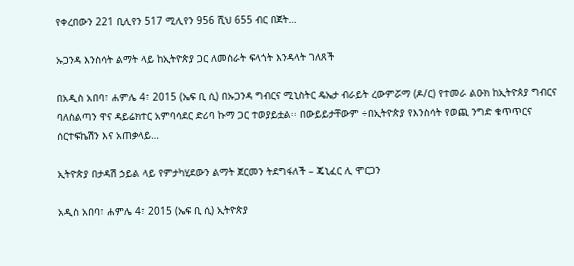የቀረበውን 221 ቢሊየን 517 ሚሊየን 956 ሺህ 655 ብር በጀት…

ኡጋንዳ እንስሳት ልማት ላይ ከኢትዮጵያ ጋር ለመስራት ፍላጎት እንዳላት ገለጸች

በአዲስ አበባ፣ ሐምሌ 4፣ 2015 (ኤፍ ቢ ሲ) በኡጋንዳ ግብርና ሚኒስትር ዴኤታ ብራይት ረውምሯማ (ዶ/ር) የተመራ ልዑክ ከኢትዮጰያ ግብርና ባለስልጣን ዋና ዳይሬክተር አምባሳደር ድሪባ ኩማ ጋር ተወያይቷል፡፡ በውይይታቸውም ÷በኢትዮጵያ የእንስሳት የወጪ ንግድ ቁጥጥርና ሰርተፍኬሽን እና አጠቃላይ…

ኢትዮጵያ በታዳሽ ኃይል ላይ የምታካሂደውን ልማት ጀርመን ትደግፋለች – ጄኒፈር ሊ ሞርጋን

አዲስ አበባ፣ ሐምሌ 4፣ 2015 (ኤፍ ቢ ሲ) ኢትዮጵያ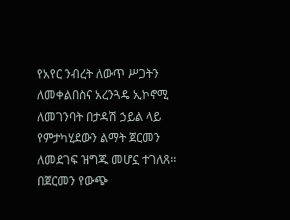የአየር ንብረት ለውጥ ሥጋትን ለመቀልበስና አረንጓዴ ኢኮኖሚ ለመገንባት በታዳሽ ኃይል ላይ የምታካሂደውን ልማት ጀርመን ለመደገፍ ዝግጁ መሆኗ ተገለጸ፡፡ በጀርመን የውጭ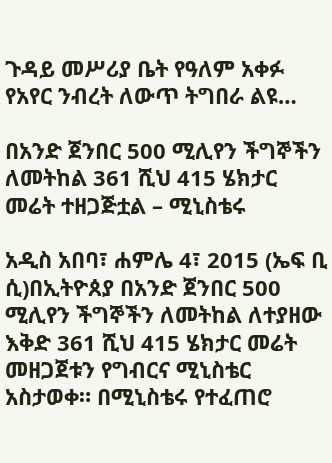ጉዳይ መሥሪያ ቤት የዓለም አቀፉ የአየር ንብረት ለውጥ ትግበራ ልዩ…

በአንድ ጀንበር 500 ሚሊየን ችግኞችን ለመትከል 361 ሺህ 415 ሄክታር መሬት ተዘጋጅቷል – ሚኒስቴሩ

አዲስ አበባ፣ ሐምሌ 4፣ 2015 (ኤፍ ቢ ሲ)በኢትዮጰያ በአንድ ጀንበር 500 ሚሊየን ችግኞችን ለመትከል ለተያዘው እቅድ 361 ሺህ 415 ሄክታር መሬት መዘጋጀቱን የግብርና ሚኒስቴር አስታወቀ። በሚኒስቴሩ የተፈጠሮ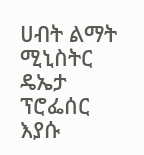ሀብት ልማት ሚኒስትር ዴኤታ ፕሮፌሰር እያሱ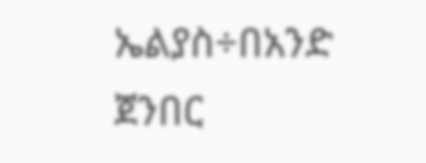ኤልያስ÷በአንድ ጀንበር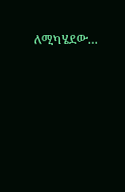ለሚካሄደው…